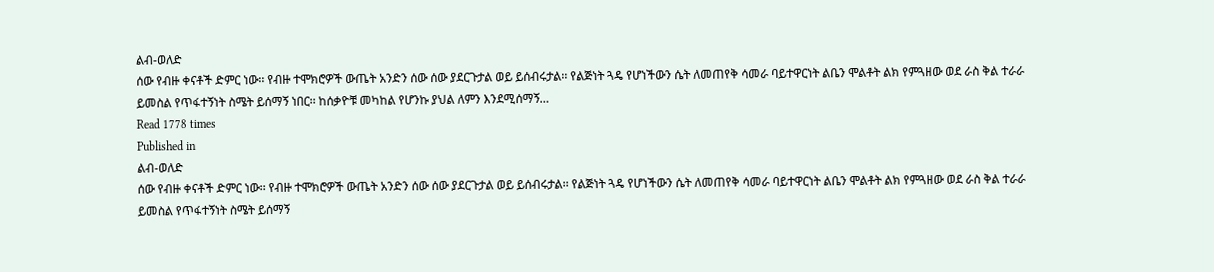ልብ-ወለድ
ሰው የብዙ ቀናቶች ድምር ነው፡፡ የብዙ ተሞክሮዎች ውጤት አንድን ሰው ሰው ያደርጉታል ወይ ይሰብሩታል፡፡ የልጅነት ጓዴ የሆነችውን ሴት ለመጠየቅ ሳመራ ባይተዋርነት ልቤን ሞልቶት ልክ የምጓዘው ወደ ራስ ቅል ተራራ ይመስል የጥፋተኝነት ስሜት ይሰማኝ ነበር፡፡ ከሰቃዮቹ መካከል የሆንኩ ያህል ለምን እንደሚሰማኝ…
Read 1778 times
Published in
ልብ-ወለድ
ሰው የብዙ ቀናቶች ድምር ነው፡፡ የብዙ ተሞክሮዎች ውጤት አንድን ሰው ሰው ያደርጉታል ወይ ይሰብሩታል፡፡ የልጅነት ጓዴ የሆነችውን ሴት ለመጠየቅ ሳመራ ባይተዋርነት ልቤን ሞልቶት ልክ የምጓዘው ወደ ራስ ቅል ተራራ ይመስል የጥፋተኝነት ስሜት ይሰማኝ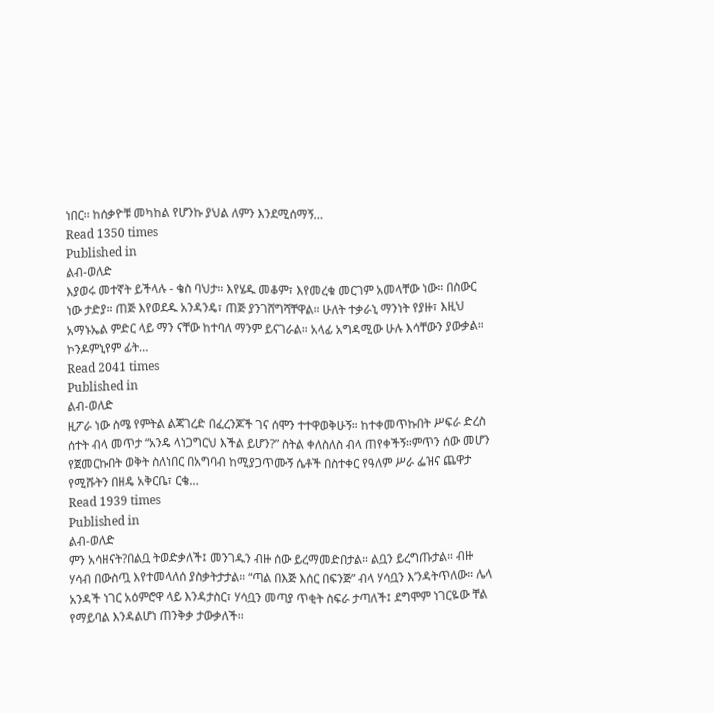ነበር፡፡ ከሰቃዮቹ መካከል የሆንኩ ያህል ለምን እንደሚሰማኝ…
Read 1350 times
Published in
ልብ-ወለድ
እያወሩ መተኛት ይችላሉ - ቄስ ባህታ። እየሄዱ መቆም፣ እየመረቁ መርገም አመላቸው ነው። በስውር ነው ታድያ። ጠጅ እየወደዱ አንዳንዴ፣ ጠጅ ያንገሸግሻቸዋል። ሁለት ተቃራኒ ማንነት የያዙ፣ እዚህ አማኑኤል ምድር ላይ ማን ናቸው ከተባለ ማንም ይናገራል። አላፊ አግዳሚው ሁሉ እሳቸውን ያውቃል። ኮንዶምኒየም ፊት…
Read 2041 times
Published in
ልብ-ወለድ
ዚፖራ ነው ስሜ የምትል ልጃገረድ በፈረንጆች ገና ሰሞን ተተዋወቅሁኝ። ከተቀመጥኩበት ሥፍራ ድረስ ሰተት ብላ መጥታ “አንዴ ላነጋግርህ እችል ይሆን?” ስትል ቀለስለስ ብላ ጠየቀችኝ።ምጥን ሰው መሆን የጀመርኩበት ወቅት ስለነበር በአግባብ ከሚያጋጥሙኝ ሴቶች በስተቀር የዓለም ሥራ ፌዝና ጨዋታ የሚሹትን በዘዴ አቅርቤ፣ ርቄ…
Read 1939 times
Published in
ልብ-ወለድ
ምን አሳዘናት?በልቧ ትወድቃለች፤ መንገዱን ብዙ ሰው ይረማመድበታል። ልቧን ይረግጡታል። ብዙ ሃሳብ በውስጧ እየተመላለሰ ያስቃትታታል። “ጣል በእጅ እሰር በፍንጅ” ብላ ሃሳቧን እ’ንዳትጥለው። ሌላ አንዳች ነገር አዕምሮዋ ላይ እንዳታስር፣ ሃሳቧን መጣያ ጥቂት ስፍራ ታጣለች፤ ደግሞም ነገርዬው ቸል የማይባል እንዳልሆነ ጠንቅቃ ታውቃለች፡፡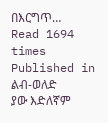በእርግጥ…
Read 1694 times
Published in
ልብ-ወለድ
ያው እድለኛም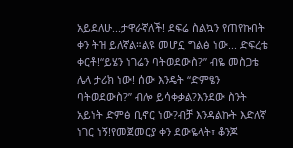አይደለሁ...ታዋራኛለች! ደፍሬ ስልኳን የጠየኩበት ቀን ትዝ ይለኛል።ልዩ መሆኗ ግልፅ ነው... ድፍረቴ ቀርቶ!“ይሄን ነገሬን ባትወደውስ?” ብዬ መስጋቴ ሌላ ታሪክ ነው! ሰው እንዴት “ድምፄን ባትወደውስ?” ብሎ ይሳቀቃል?እንደው ስንት አይነት ድምፅ ቢኖር ነው?ብቻ እንዳልኩት እድለኛ ነገር ነኝ!የመጀመርያ ቀን ደውዬላት፣ ቆንጆ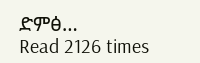ድምፅ…
Read 2126 times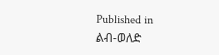Published in
ልብ-ወለድ